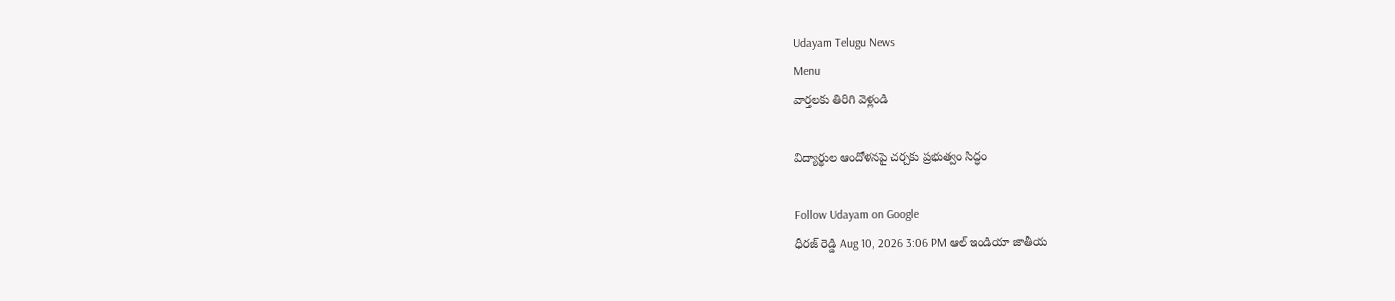Udayam Telugu News
Menu
వార్తలకు తిరిగి వెళ్లండి

విద్యార్థుల ఆందోళనపై చర్చకు ప్రభుత్వం సిద్ధం

Follow Udayam on Google
ధీరజ్ రెడ్డి Aug 10, 2026 3:06 PM ఆల్ ఇండియా జాతీయ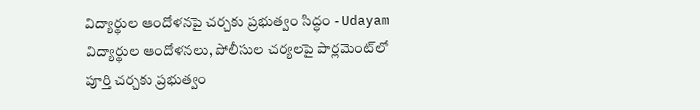విద్యార్థుల ఆందోళనపై చర్చకు ప్రభుత్వం సిద్ధం - Udayam
విద్యార్థుల ఆందోళనలు, పోలీసుల చర్యలపై పార్లమెంట్‌లో పూర్తి చర్చకు ప్రభుత్వం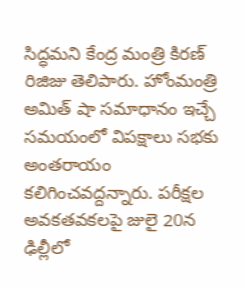సిద్ధమని కేంద్ర మంత్రి కిరణ్ రిజిజు తెలిపారు. హోంమంత్రి అమిత్ షా సమాధానం ఇచ్చే సమయంలో విపక్షాలు సభకు అంతరాయం కలిగించవద్దన్నారు. పరీక్షల అవకతవకలపై జులై 20న ఢిల్లీలో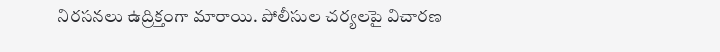నిరసనలు ఉద్రిక్తంగా మారాయి. పోలీసుల చర్యలపై విచారణ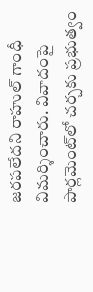జరపలేదని రాహుల్ గాంధీ విమర్శించారు. వివాదంపై పార్లమెంట్‌లో చర్చకు ప్రభుత్వం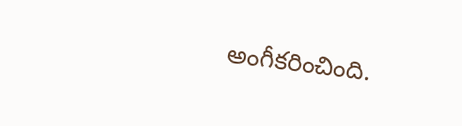అంగీకరించింది.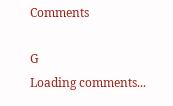Comments

G
Loading comments...